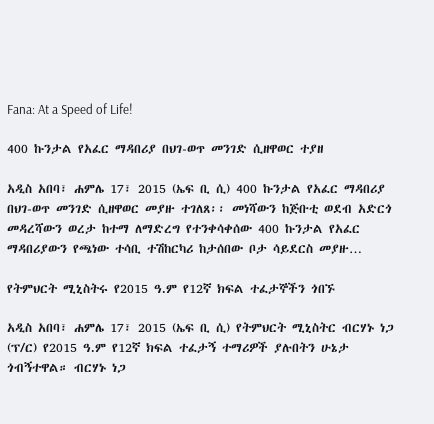Fana: At a Speed of Life!

400 ኩንታል የአፈር ማዳበሪያ በህገ-ወጥ መንገድ ሲዘዋወር ተያዘ

አዲስ አበባ፣ ሐምሌ 17፣ 2015 (ኤፍ ቢ ሲ) 400 ኩንታል የአፈር ማዳበሪያ በህገ-ወጥ መንገድ ሲዘዋወር መያዙ ተገለጸ፡፡ መነሻውን ከጅቡቲ ወደብ አድርጎ መዳረሻውን ወረታ ከተማ ለማድረግ የተንቀሳቀሰው 400 ኩንታል የአፈር ማዳበሪያውን የጫነው ተሳቢ ተሽከርካሪ ከታሰበው ቦታ ሳይደርስ መያዙ…

የትምህርት ሚኒስትሩ የ2015 ዓ.ም የ12ኛ ክፍል ተፈታኞችን ጎበኙ

አዲስ አበባ፣ ሐምሌ 17፣ 2015 (ኤፍ ቢ ሲ) የትምህርት ሚኒስትር ብርሃኑ ነጋ (ፕ/ር) የ2015 ዓ.ም የ12ኛ ክፍል ተፈታኝ ተማሪዎች ያሉበትን ሁኔታ ጎብኝተዋል። ብርሃኑ ነጋ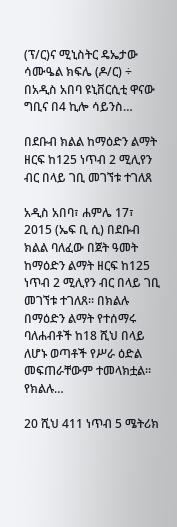(ፕ/ር)ና ሚኒስትር ዴኤታው ሳሙዔል ክፍሌ (ዶ/ር) ÷ በአዲስ አበባ ዩኒቨርሲቲ ዋናው ግቢና በ4 ኪሎ ሳይንስ…

በደቡብ ክልል ከማዕድን ልማት ዘርፍ ከ125 ነጥብ 2 ሚሊየን ብር በላይ ገቢ መገኘቱ ተገለጸ

አዲስ አበባ፣ ሐምሌ 17፣ 2015 (ኤፍ ቢ ሲ) በደቡብ ክልል ባለፈው በጀት ዓመት ከማዕድን ልማት ዘርፍ ከ125 ነጥብ 2 ሚሊየን ብር በላይ ገቢ መገኘቱ ተገለጸ፡፡ በክልሉ በማዕድን ልማት የተሰማሩ ባለሐብቶች ከ18 ሺህ በላይ ለሆኑ ወጣቶች የሥራ ዕድል መፍጠራቸውም ተመላክቷል፡፡ የክልሉ…

20 ሺህ 411 ነጥብ 5 ሜትሪክ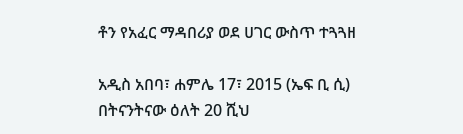ቶን የአፈር ማዳበሪያ ወደ ሀገር ውስጥ ተጓጓዘ

አዲስ አበባ፣ ሐምሌ 17፣ 2015 (ኤፍ ቢ ሲ) በትናንትናው ዕለት 20 ሺህ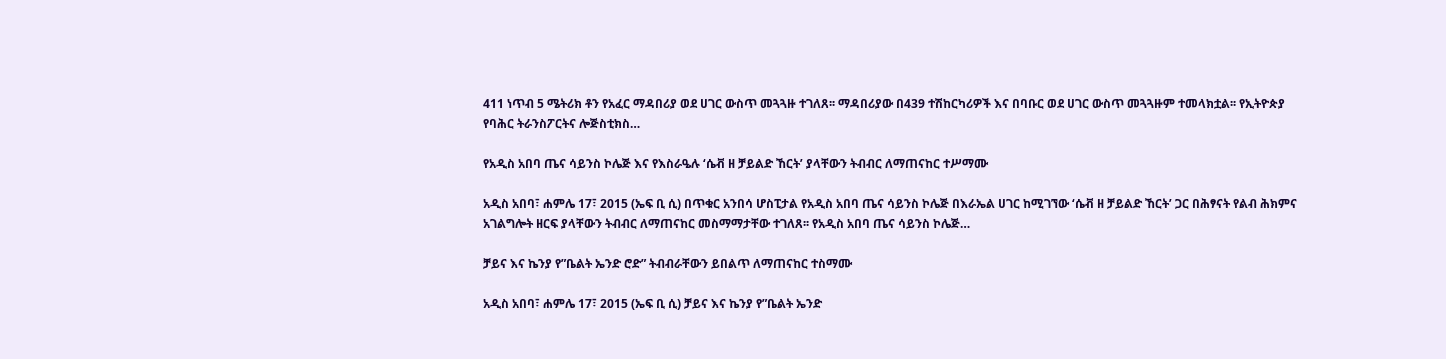411 ነጥብ 5 ሜትሪክ ቶን የአፈር ማዳበሪያ ወደ ሀገር ውስጥ መጓጓዙ ተገለጸ፡፡ ማዳበሪያው በ439 ተሽከርካሪዎች እና በባቡር ወደ ሀገር ውስጥ መጓጓዙም ተመላክቷል፡፡ የኢትዮጵያ የባሕር ትራንስፖርትና ሎጅስቲክስ…

የአዲስ አበባ ጤና ሳይንስ ኮሌጅ እና የእስራዔሉ ‘ሴቭ ዘ ቻይልድ ኸርት’ ያላቸውን ትብብር ለማጠናከር ተሥማሙ

አዲስ አበባ፣ ሐምሌ 17፣ 2015 (ኤፍ ቢ ሲ) በጥቁር አንበሳ ሆስፒታል የአዲስ አበባ ጤና ሳይንስ ኮሌጅ በእራኤል ሀገር ከሚገኘው ‘ሴቭ ዘ ቻይልድ ኸርት’ ጋር በሕፃናት የልብ ሕክምና አገልግሎት ዘርፍ ያላቸውን ትብብር ለማጠናከር መስማማታቸው ተገለጸ፡፡ የአዲስ አበባ ጤና ሳይንስ ኮሌጅ…

ቻይና እና ኬንያ የ”ቤልት ኤንድ ሮድ” ትብብራቸውን ይበልጥ ለማጠናከር ተስማሙ

አዲስ አበባ፣ ሐምሌ 17፣ 2015 (ኤፍ ቢ ሲ) ቻይና እና ኬንያ የ”ቤልት ኤንድ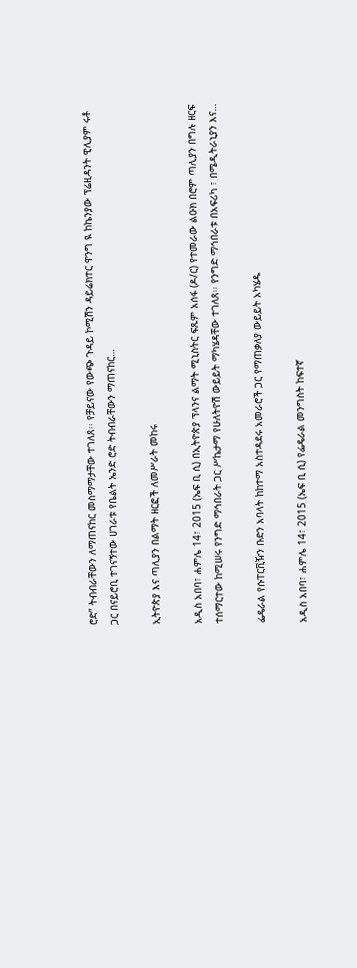ሮድ” ትብብራቸውን ለማጠናከር መስማማታቸው ተገለጸ፡፡ የቻይናው የውጭ ጉዳይ ኮሚሽን ዳይሬክተር ዋንግ ዪ ከኬንያው ፕሬዚዳንት ዊሊያም ሩቶ ጋር በናይሮቢ ተገናኝተው ሀገራቱ የቤልት ኤንድ ሮድ ትብብራቸውን ማጠናከር…

ኢትዮጵያ እና ጣሊያን በልማት ዘርፎች ለመሥራት መከሩ

አዲስ አበባ፣ ሐምሌ 14፣ 2015 (ኤፍ ቢ ሲ) በኢትዮጵያ ፕላንና ልማት ሚኒስትር ፍጹም አሰፋ (ዶ/ር) የተመራው ልዑክ በሮም ጣሊያን በግሉ ዘርፍ ተሰማርተው ከሚሠሩ የንግድ ማኅበራት ጋር ሥኬታማ የሁለትዮሽ ውይይት ማካሄዳቸው ተገለጸ፡፡ የንግድ ማኅበራቱ በአፍሪካ ፣ በሜዲትራኒያን እና…

ፌዴራል የሱፐርቪዥን ቡድን አባላት ከከተማ አስተዳደሩ አመራሮች ጋር የማጠቃለያ ውይይት አካሄዱ

አዲስ አበባ፣ ሐምሌ 14፣ 2015 (ኤፍ ቢ ሲ) የፌዴራል መንግስት ከፍተኛ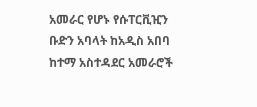አመራር የሆኑ የሱፐርቪዢን ቡድን አባላት ከአዲስ አበባ ከተማ አስተዳደር አመራሮች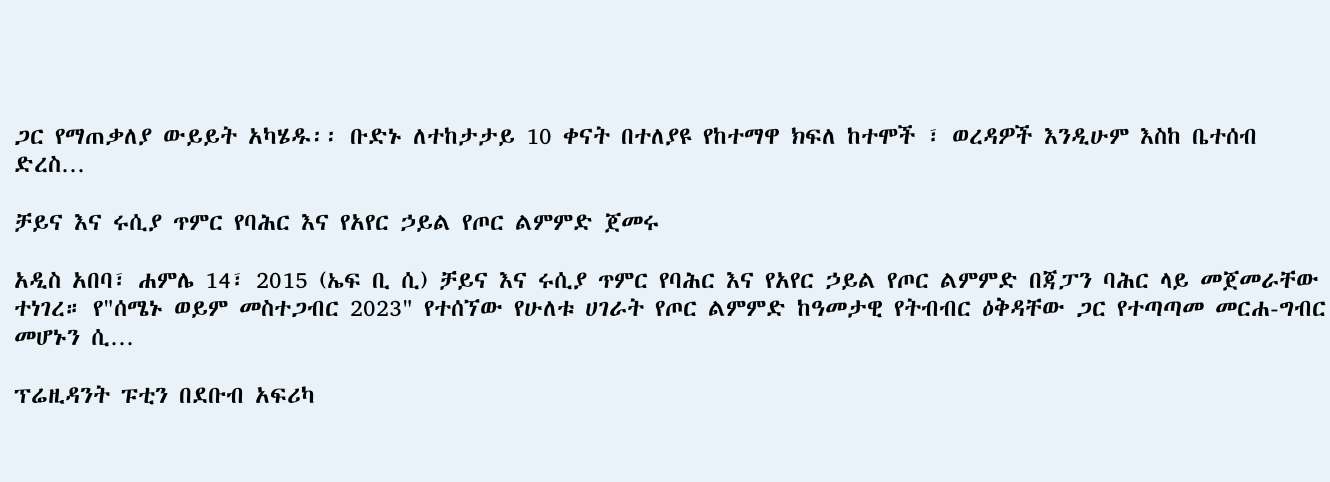ጋር የማጠቃለያ ውይይት አካሄዱ፡፡ ቡድኑ ለተከታታይ 10 ቀናት በተለያዩ የከተማዋ ክፍለ ከተሞች ፣ ወረዳዎች እንዲሁም እስከ ቤተሰብ ድረስ…

ቻይና እና ሩሲያ ጥምር የባሕር እና የአየር ኃይል የጦር ልምምድ ጀመሩ

አዲስ አበባ፣ ሐምሌ 14፣ 2015 (ኤፍ ቢ ሲ) ቻይና እና ሩሲያ ጥምር የባሕር እና የአየር ኃይል የጦር ልምምድ በጃፓን ባሕር ላይ መጀመራቸው ተነገረ። የ"ሰሜኑ ወይም መስተጋብር 2023" የተሰኘው የሁለቱ ሀገራት የጦር ልምምድ ከዓመታዊ የትብብር ዕቅዳቸው ጋር የተጣጣመ መርሐ-ግብር መሆኑን ሲ…

ፕሬዚዳንት ፑቲን በደቡብ አፍሪካ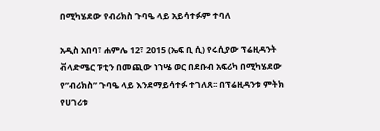በሚካሄደው የብሪክስ ጉባዔ ላይ አይሳተፉም ተባለ

አዲስ አበባ፣ ሐምሌ 12፣ 2015 (ኤፍ ቢ ሲ) የሩሲያው ፕሬዚዳንት ቭላድሜር ፑቲን በመጪው ነኀሤ ወር በደቡብ አፍሪካ በሚካሄደው የ”ብሪክስ” ጉባዔ ላይ እንደማይሳተፉ ተገለጸ፡፡ በፕሬዚዳንቱ ምትክ የሀገሪቱ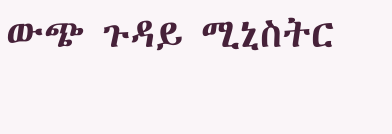ውጭ ጉዳይ ሚኒስትር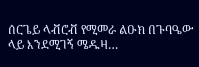ሰርጌይ ላቭሮቭ የሚመራ ልዑክ በጉባዔው ላይ እንደሚገኝ ሜዱዛ…